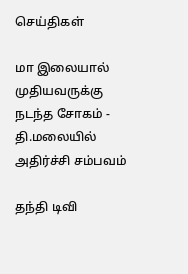செய்திகள்

மா இலையால் முதியவருக்கு நடந்த சோகம் - தி.மலையில் அதிர்ச்சி சம்பவம்

தந்தி டிவி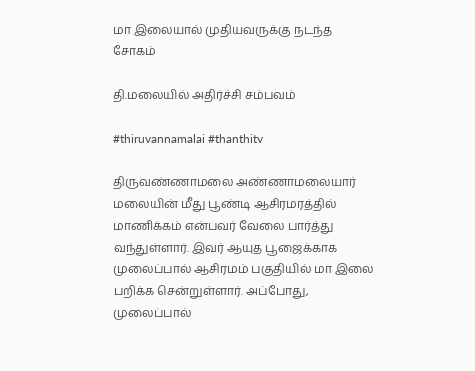மா இலையால் முதியவருக்கு நடந்த சோகம்

தி.மலையில் அதிர்ச்சி சம்பவம்

#thiruvannamalai #thanthitv

திருவண்ணாமலை அண்ணாமலையார் மலையின் மீது பூண்டி ஆசிரமரத்தில் மாணிக்கம் என்பவர் வேலை பார்த்து வந்துள்ளார். இவர் ஆயுத பூஜைக்காக முலைப்பால் ஆசிர‌ம‌ம் பகுதியில் மா இலை பறிக்க சென்றுள்ளார். அப்போது, முலைப்பால்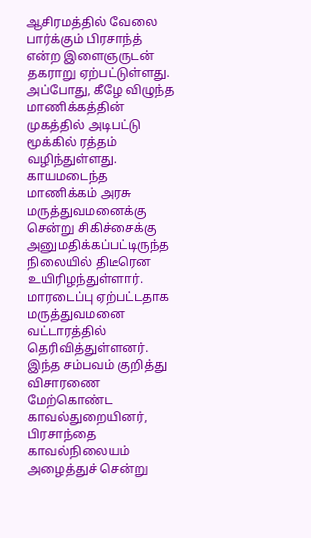ஆசிரமத்தில் வேலை பார்க்கும் பிரசாந்த் என்ற இளைஞருடன் தகராறு ஏற்பட்டுள்ளது. அப்போது, கீழே விழுந்த மாணிக்கத்தின் முகத்தில் அடிபட்டு மூக்கில் ரத்தம் வழிந்துள்ளது. காயமடைந்த மாணிக்கம் அரசு மருத்துவமனைக்கு சென்று சிகிச்சைக்கு அனுமதிக்கப்பட்டிருந்த நிலையில் திடீரென உயிரிழந்துள்ளார். மாரடைப்பு ஏற்பட்டதாக மருத்துவமனை வட்டாரத்தில் தெரிவித்துள்ளனர். இந்த சம்பவம் குறித்து விசாரணை மேற்கொண்ட காவல்துறையினர், பிரசாந்தை காவல்நிலையம் அழைத்துச் சென்று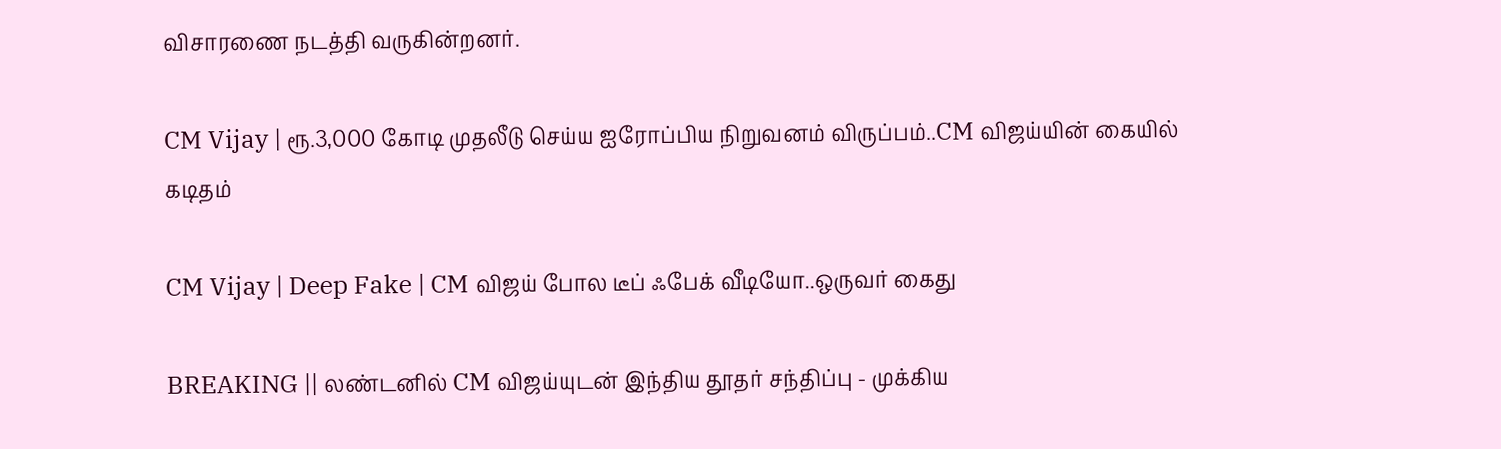விசாரணை நடத்தி வருகின்றனர்.

CM Vijay | ரூ.3,000 கோடி முதலீடு செய்ய ஐரோப்பிய நிறுவனம் விருப்பம்..CM விஜய்யின் கையில் கடிதம்

CM Vijay | Deep Fake | CM விஜய் போல டீப் ஃபேக் வீடியோ..ஒருவர் கைது

BREAKING || லண்டனில் CM விஜய்யுடன் இந்திய தூதர் சந்திப்பு - முக்கிய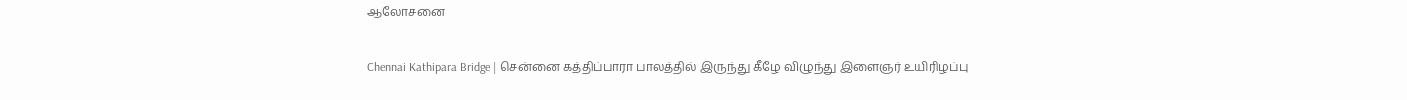ஆலோசனை

Chennai Kathipara Bridge | சென்னை கத்திப்பாரா பாலத்தில் இருந்து கீழே விழுந்து இளைஞர் உயிரிழப்பு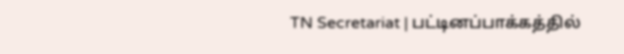TN Secretariat | பட்டினப்பாக்கத்தில்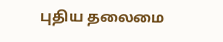புதிய தலைமை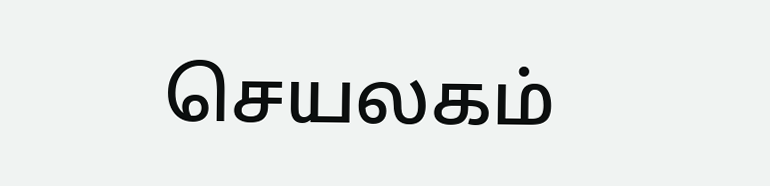செயலகம்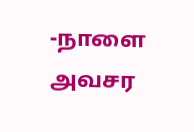-நாளை அவசர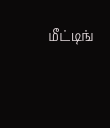மீட்டிங்